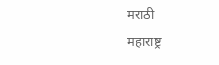मराठी
महाराष्ट्र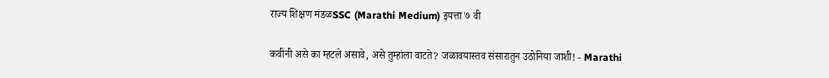राज्य शिक्षण मंडळSSC (Marathi Medium) इयत्ता ७ वी

कवींनी असे का म्हटले असावे, असे तुम्हांला वाटते? जळावयास्तव संसारातुन उठोनिया जाशी! - Marathi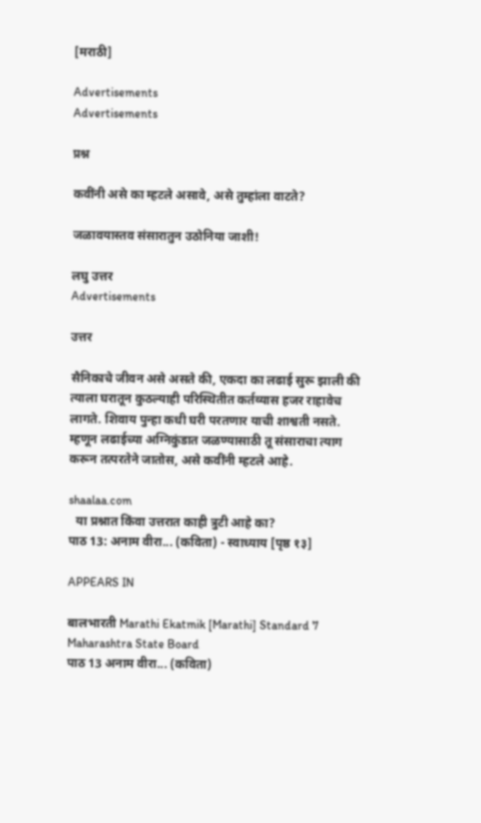[मराठी]

Advertisements
Advertisements

प्रश्न

कवींनी असे का म्हटले असावे, असे तुम्हांला वाटते?

जळावयास्तव संसारातुन उठोनिया जाशी!

लघु उत्तर
Advertisements

उत्तर

सैनिकाचे जीवन असे असते की, एकदा का लढाई सुरू झाली की त्याला घरातून कुठल्याही परिस्थितीत कर्तव्यास हजर राहावेच लागते. शिवाय पुन्हा कधी घरी परतणार याची शाश्वती नसते. म्हणून लढाईच्या अग्निकुंडात जळण्यासाठी तू संसाराचा त्याग करून तत्परतेने जातोस, असे कवींनी म्हटले आहे.

shaalaa.com
  या प्रश्नात किंवा उत्तरात काही त्रुटी आहे का?
पाठ 13: अनाम वीरा... (कविता) - स्वाध्याय [पृष्ठ १३]

APPEARS IN

बालभारती Marathi Ekatmik [Marathi] Standard 7 Maharashtra State Board
पाठ 13 अनाम वीरा... (कविता)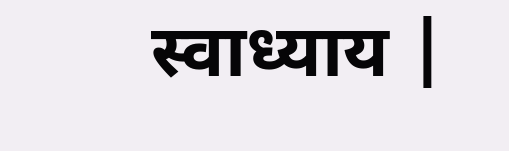स्वाध्याय |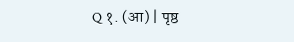Q १. (आ) | पृष्ठ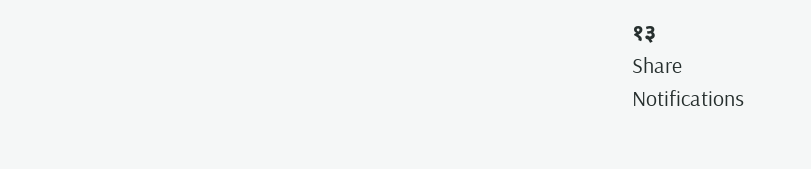१३
Share
Notifications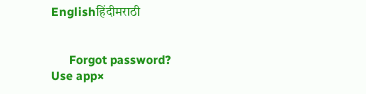Englishहिंदीमराठी


      Forgot password?
Use app×